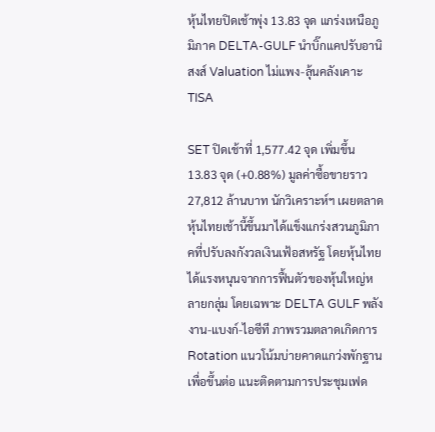หุ้นไทยปิดเช้าพุ่ง 13.83 จุด แกร่งเหนือภูมิภาค DELTA-GULF นำบิ๊กแคปรับอานิสงส์ Valuation ไม่แพง-ลุ้นคลังเคาะ TISA

SET ปิดเช้าที่ 1,577.42 จุด เพิ่มขึ้น 13.83 จุด (+0.88%) มูลค่าซื้อขายราว 27,812 ล้านบาท นักวิเคราะห์ฯ เผยตลาดหุ้นไทยเช้านี้ขึ้นมาได้แข็งแกร่งสวนภูมิภาคที่ปรับลงกังวลเงินเฟ้อสหรัฐ โดยหุ้นไทยได้แรงหนุนจากการฟื้นตัวของหุ้นใหญ่หลายกลุ่ม โดยเฉพาะ DELTA GULF พลังงาน-แบงก์-ไอซีที ภาพรวมตลาดเกิดการ Rotation แนวโน้มบ่ายคาดแกว่งพักฐานเพื่อขึ้นต่อ แนะติดตามการประชุมเฟด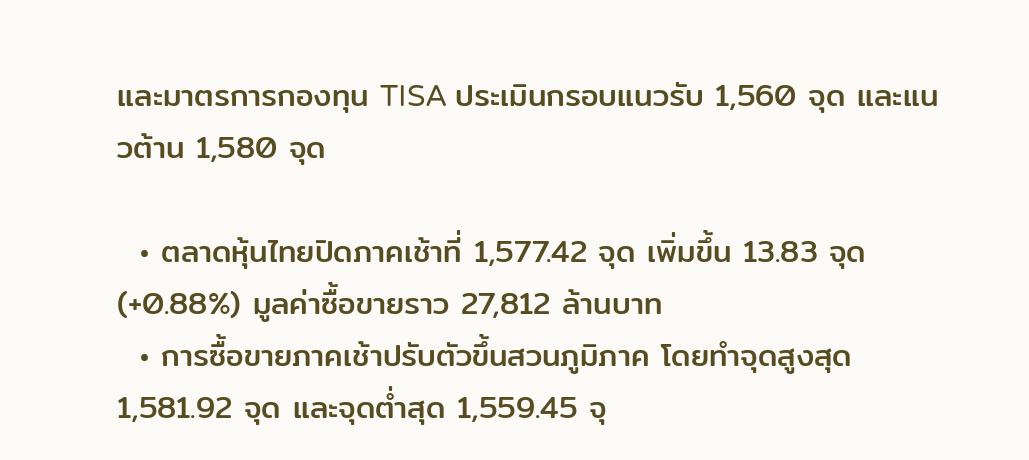และมาตรการกองทุน TISA ประเมินกรอบแนวรับ 1,560 จุด และแนวต้าน 1,580 จุด

  • ตลาดหุ้นไทยปิดภาคเช้าที่ 1,577.42 จุด เพิ่มขึ้น 13.83 จุด (+0.88%) มูลค่าซื้อขายราว 27,812 ล้านบาท
  • การซื้อขายภาคเช้าปรับตัวขึ้นสวนภูมิภาค โดยทำจุดสูงสุด 1,581.92 จุด และจุดต่ำสุด 1,559.45 จุ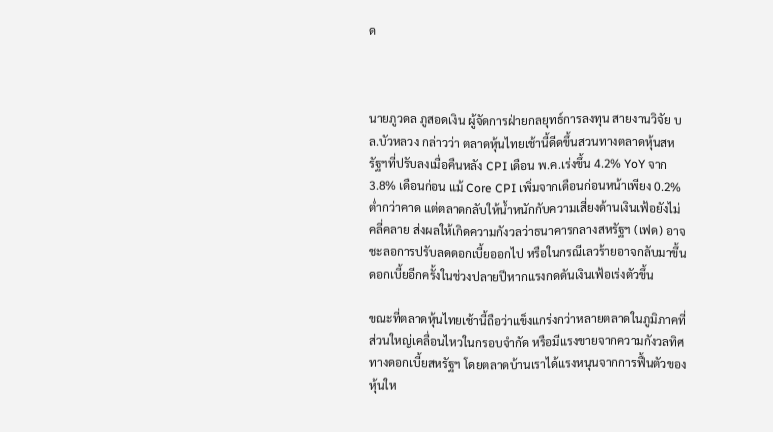ด



นายภูวดล ภูสอดเงิน ผู้จัดการฝ่ายกลยุทธ์การลงทุน สายงานวิจัย บล.บัวหลวง กล่าวว่า ตลาดหุ้นไทยเช้านี้ดีดขึ้นสวนทางตลาดหุ้นสหรัฐฯที่ปรับลงเมื่อคืนหลัง CPI เดือน พ.ค.เร่งขึ้น 4.2% YoY จาก 3.8% เดือนก่อน แม้ Core CPI เพิ่มจากเดือนก่อนหน้าเพียง 0.2% ต่ำกว่าคาด แต่ตลาดกลับให้น้ำหนักกับความเสี่ยงด้านเงินเฟ้อยังไม่คลี่คลาย ส่งผลให้เกิดความกังวลว่าธนาคารกลางสหรัฐฯ (เฟด) อาจชะลอการปรับลดดอกเบี้ยออกไป หรือในกรณีเลวร้ายอาจกลับมาขึ้นดอกเบี้ยอีกครั้งในช่วงปลายปีหากแรงกดดันเงินเฟ้อเร่งตัวขึ้น

ขณะที่ตลาดหุ้นไทยเช้านี้ถือว่าแข็งแกร่งกว่าหลายตลาดในภูมิภาคที่ส่วนใหญ่เคลื่อนไหวในกรอบจำกัด หรือมีแรงขายจากความกังวลทิศทางดอกเบี้ยสหรัฐฯ โดยตลาดบ้านเราได้แรงหนุนจากการฟื้นตัวของหุ้นให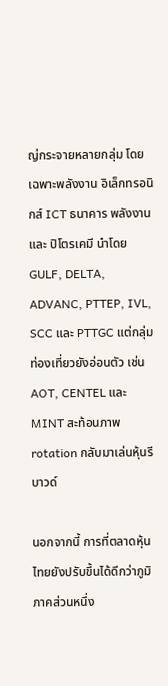ญ่กระจายหลายกลุ่ม โดยเฉพาะพลังงาน อิเล็กทรอนิกส์ ICT ธนาคาร พลังงาน และ ปิโตรเคมี นำโดย GULF, DELTA, ADVANC, PTTEP, IVL, SCC และ PTTGC แต่กลุ่มท่องเที่ยวยังอ่อนตัว เช่น AOT, CENTEL และ MINT สะท้อนภาพ rotation กลับมาเล่นหุ้นรีบาวด์

นอกจากนี้ การที่ตลาดหุ้นไทยยังปรับขึ้นได้ดีกว่าภูมิภาคส่วนหนึ่ง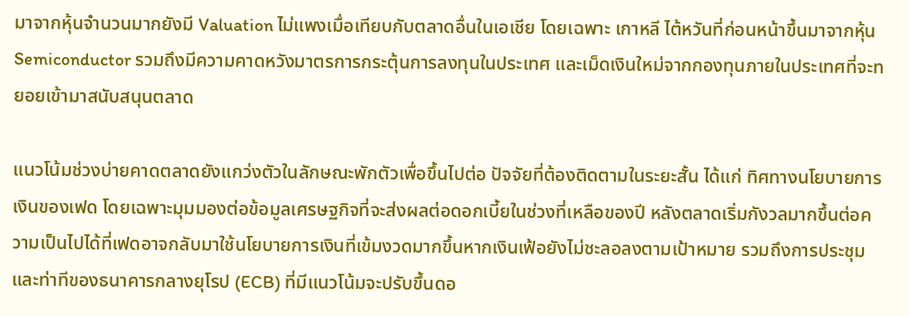มาจากหุ้นจำนวนมากยังมี Valuation ไม่แพงเมื่อเทียบกับตลาดอื่นในเอเชีย โดยเฉพาะ เกาหลี ไต้หวันที่ก่อนหน้าขึ้นมาจากหุ้น Semiconductor รวมถึงมีความคาดหวังมาตรการกระตุ้นการลงทุนในประเทศ และเม็ดเงินใหม่จากกองทุนภายในประเทศที่จะทยอยเข้ามาสนับสนุนตลาด

แนวโน้มช่วงบ่ายคาดตลาดยังแกว่งตัวในลักษณะพักตัวเพื่อขึ้นไปต่อ ปัจจัยที่ต้องติดตามในระยะสั้น ได้แก่ ทิศทางนโยบายการเงินของเฟด โดยเฉพาะมุมมองต่อข้อมูลเศรษฐกิจที่จะส่งผลต่อดอกเบี้ยในช่วงที่เหลือของปี หลังตลาดเริ่มกังวลมากขึ้นต่อความเป็นไปได้ที่เฟดอาจกลับมาใช้นโยบายการเงินที่เข้มงวดมากขึ้นหากเงินเฟ้อยังไม่ชะลอลงตามเป้าหมาย รวมถึงการประชุมและท่าทีของธนาคารกลางยุโรป (ECB) ที่มีแนวโน้มจะปรับขึ้นดอ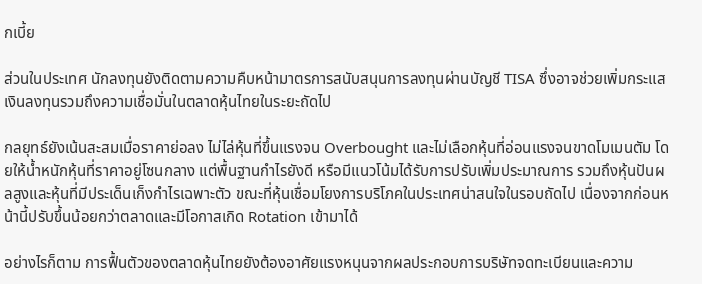กเบี้ย

ส่วนในประเทศ นักลงทุนยังติดตามความคืบหน้ามาตรการสนับสนุนการลงทุนผ่านบัญชี TISA ซึ่งอาจช่วยเพิ่มกระแสเงินลงทุนรวมถึงความเชื่อมั่นในตลาดหุ้นไทยในระยะถัดไป

กลยุทธ์ยังเน้นสะสมเมื่อราคาย่อลง ไม่ไล่หุ้นที่ขึ้นแรงจน Overbought และไม่เลือกหุ้นที่อ่อนแรงจนขาดโมเมนตัม โดยให้น้ำหนักหุ้นที่ราคาอยู่โซนกลาง แต่พื้นฐานกำไรยังดี หรือมีแนวโน้มได้รับการปรับเพิ่มประมาณการ รวมถึงหุ้นปันผลสูงและหุ้นที่มีประเด็นเก็งกำไรเฉพาะตัว ขณะที่หุ้นเชื่อมโยงการบริโภคในประเทศน่าสนใจในรอบถัดไป เนื่องจากก่อนหน้านี้ปรับขึ้นน้อยกว่าตลาดและมีโอกาสเกิด Rotation เข้ามาได้

อย่างไรก็ตาม การฟื้นตัวของตลาดหุ้นไทยยังต้องอาศัยแรงหนุนจากผลประกอบการบริษัทจดทะเบียนและความ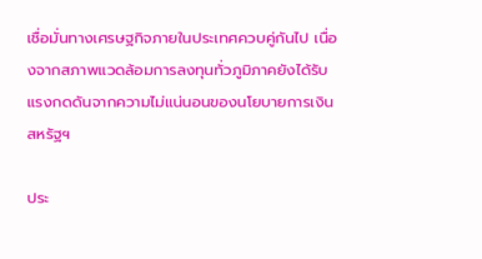เชื่อมั่นทางเศรษฐกิจภายในประเทศควบคู่กันไป เนื่องจากสภาพแวดล้อมการลงทุนทั่วภูมิภาคยังได้รับแรงกดดันจากความไม่แน่นอนของนโยบายการเงินสหรัฐฯ

ประ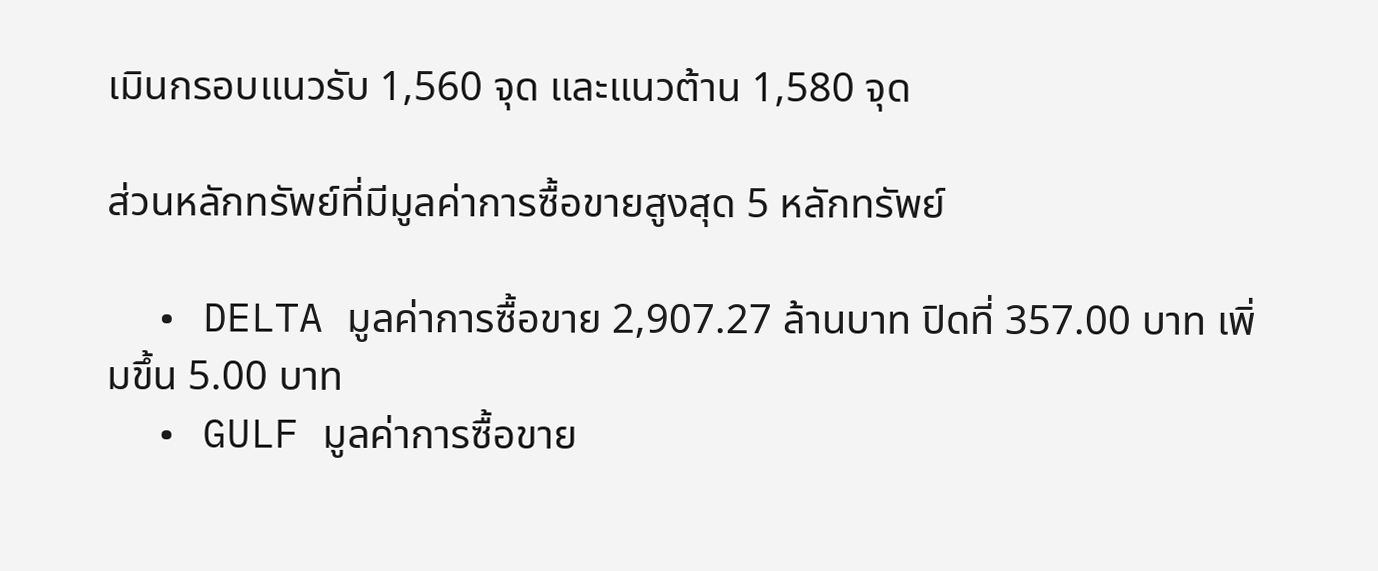เมินกรอบแนวรับ 1,560 จุด และแนวต้าน 1,580 จุด

ส่วนหลักทรัพย์ที่มีมูลค่าการซื้อขายสูงสุด 5 หลักทรัพย์

  • DELTA มูลค่าการซื้อขาย 2,907.27 ล้านบาท ปิดที่ 357.00 บาท เพิ่มขึ้น 5.00 บาท
  • GULF มูลค่าการซื้อขาย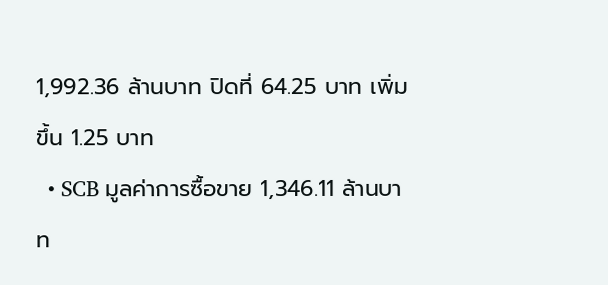1,992.36 ล้านบาท ปิดที่ 64.25 บาท เพิ่มขึ้น 1.25 บาท
  • SCB มูลค่าการซื้อขาย 1,346.11 ล้านบาท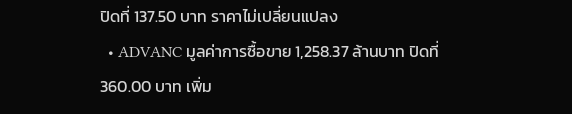ปิดที่ 137.50 บาท ราคาไม่เปลี่ยนแปลง
  • ADVANC มูลค่าการซื้อขาย 1,258.37 ล้านบาท ปิดที่ 360.00 บาท เพิ่ม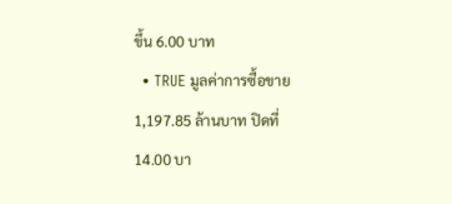ขึ้น 6.00 บาท
  • TRUE มูลค่าการซื้อขาย 1,197.85 ล้านบาท ปิดที่ 14.00 บา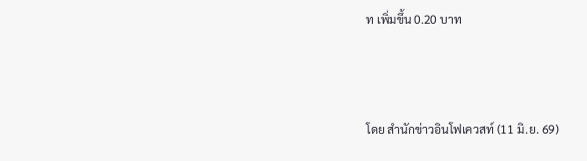ท เพิ่มขึ้น 0.20 บาท



โดย สำนักข่าวอินโฟเควสท์ (11 มิ.ย. 69)